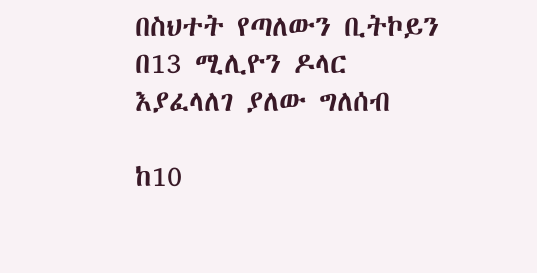በስህተት የጣለውን ቢትኮይን በ13 ሚሊዮን ዶላር እያፈላለገ ያለው ግለሰብ

ከ10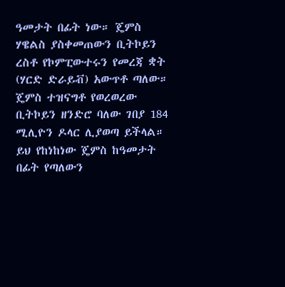ዓመታት በፊት ነው። ጄምስ ሃዌልስ ያስቀመጠውን ቢትኮይን ረስቶ የኮምፒውተሩን የመረጃ ቋት (ሃርድ ድራይቭ) አውጥቶ ጣለው።
ጄምስ ተዝናግቶ የወረወረው ቢትኮይን ዘንድሮ ባለው ገበያ 184 ሚሊዮን ዶላር ሊያወጣ ይችላል።
ይህ የከነከነው ጄምስ ከዓመታት በፊት የጣለውን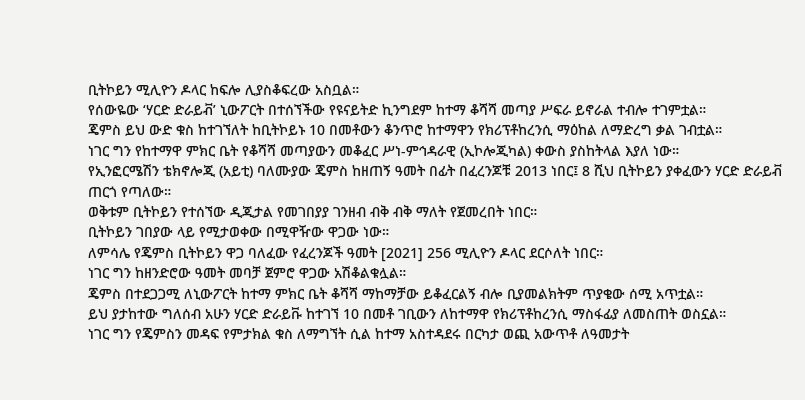ቢትኮይን ሚሊዮን ዶላር ከፍሎ ሊያስቆፍረው አስቧል።
የሰውዬው ‘ሃርድ ድራይቭ’ ኒውፖርት በተሰኘችው የዩናይትድ ኪንግደም ከተማ ቆሻሻ መጣያ ሥፍራ ይኖራል ተብሎ ተገምቷል።
ጄምስ ይህ ውድ ቁስ ከተገኘለት ከቢትኮይኑ 10 በመቶውን ቆንጥሮ ከተማዋን የክሪፕቶከረንሲ ማዕከል ለማድረግ ቃል ገብቷል።
ነገር ግን የከተማዋ ምክር ቤት የቆሻሻ መጣያውን መቆፈር ሥነ-ምኅዳራዊ (ኢኮሎጂካል) ቀውስ ያስከትላል እያለ ነው።
የኢንፎርሜሽን ቴክኖሎጂ (አይቲ) ባለሙያው ጄምስ ከዘጠኝ ዓመት በፊት በፈረንጆቹ 2013 ነበር፤ 8 ሺህ ቢትኮይን ያቀፈውን ሃርድ ድራይቭ ጠርጎ የጣለው።
ወቅቱም ቢትኮይን የተሰኘው ዲጂታል የመገበያያ ገንዘብ ብቅ ብቅ ማለት የጀመረበት ነበር።
ቢትኮይን ገበያው ላይ የሚታወቀው በሚዋዥው ዋጋው ነው።
ለምሳሌ የጄምስ ቢትኮይን ዋጋ ባለፈው የፈረንጆች ዓመት [2021] 256 ሚሊዮን ዶላር ደርሶለት ነበር።
ነገር ግን ከዘንድሮው ዓመት መባቻ ጀምሮ ዋጋው አሽቆልቁሏል።
ጄምስ በተደጋጋሚ ለኒውፖርት ከተማ ምክር ቤት ቆሻሻ ማከማቻው ይቆፈርልኝ ብሎ ቢያመልክትም ጥያቄው ሰሚ አጥቷል።
ይህ ያታከተው ግለሰብ አሁን ሃርድ ድራይቩ ከተገኘ 10 በመቶ ገቢውን ለከተማዋ የክሪፕቶከረንሲ ማስፋፊያ ለመስጠት ወስኗል።
ነገር ግን የጄምስን መዳፍ የምታክል ቁስ ለማግኘት ሲል ከተማ አስተዳደሩ በርካታ ወጪ አውጥቶ ለዓመታት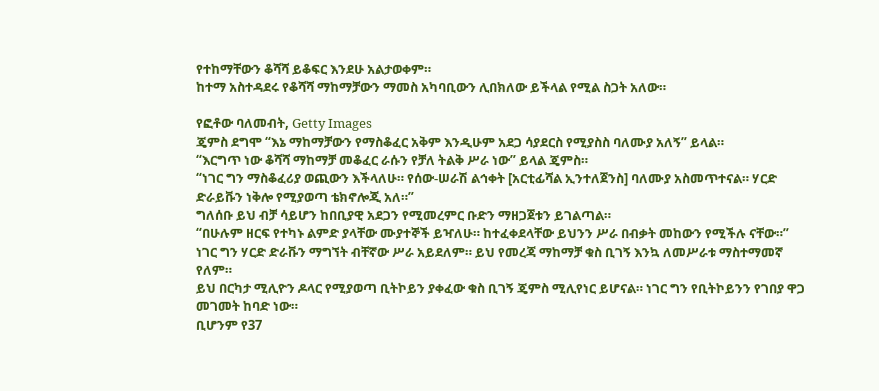የተከማቸውን ቆሻሻ ይቆፍር እንደሁ አልታወቀም።
ከተማ አስተዳደሩ የቆሻሻ ማከማቻውን ማመስ አካባቢውን ሊበክለው ይችላል የሚል ስጋት አለው።

የፎቶው ባለመብት, Getty Images
ጄምስ ደግሞ “እኔ ማከማቻውን የማስቆፈር አቅም እንዲሁም አደጋ ሳያደርስ የሚያስስ ባለሙያ አለኝ” ይላል።
“እርግጥ ነው ቆሻሻ ማከማቻ መቆፈር ራሱን የቻለ ትልቅ ሥራ ነው” ይላል ጄምስ።
“ነገር ግን ማስቆፈሪያ ወጪውን እችላለሁ። የሰው-ሠራሽ ልኅቀት [አርቲፊሻል ኢንተለጀንስ] ባለሙያ አስመጥተናል። ሃርድ ድራይቩን ነቅሎ የሚያወጣ ቴክኖሎጂ አለ።”
ግለሰቡ ይህ ብቻ ሳይሆን ከበቢያዊ አደጋን የሚመረምር ቡድን ማዘጋጀቱን ይገልጣል።
“በሁሉም ዘርፍ የተካኑ ልምድ ያላቸው ሙያተኞች ይዣለሁ። ከተፈቀደላቸው ይህንን ሥራ በብቃት መከውን የሚችሉ ናቸው።”
ነገር ግን ሃርድ ድራቩን ማግኘት ብቸኛው ሥራ አይደለም። ይህ የመረጃ ማከማቻ ቁስ ቢገኝ እንኳ ለመሥራቱ ማስተማመኛ የለም።
ይህ በርካታ ሚሊዮን ዶላር የሚያወጣ ቢትኮይን ያቀፈው ቁስ ቢገኝ ጄምስ ሚሊየነር ይሆናል። ነገር ግን የቢትኮይንን የገበያ ዋጋ መገመት ከባድ ነው።
ቢሆንም የ37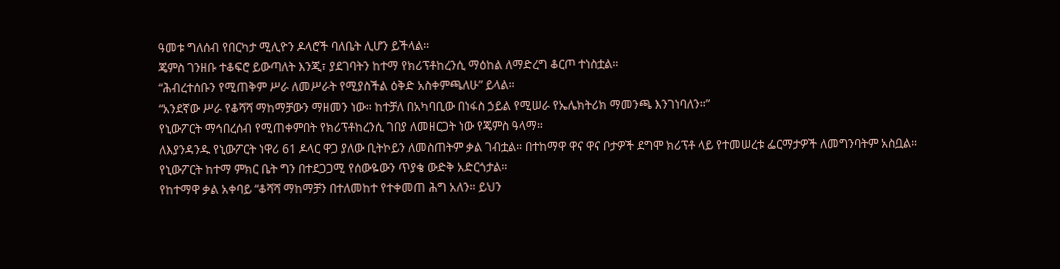ዓመቱ ግለሰብ የበርካታ ሚሊዮን ዶላሮች ባለቤት ሊሆን ይችላል።
ጄምስ ገንዘቡ ተቆፍሮ ይውጣለት እንጂ፣ ያደገባትን ከተማ የክሪፕቶከረንሲ ማዕከል ለማድረግ ቆርጦ ተነስቷል።
“ሕብረተሰቡን የሚጠቅም ሥራ ለመሥራት የሚያስችል ዕቅድ አስቀምጫለሁ” ይላል።
“አንደኛው ሥራ የቆሻሻ ማከማቻውን ማዘመን ነው። ከተቻለ በአካባቢው በነፋስ ኃይል የሚሠራ የኤሌክትሪክ ማመንጫ እንገነባለን።”
የኒውፖርት ማኅበረሰብ የሚጠቀምበት የክሪፕቶከረንሲ ገበያ ለመዘርጋት ነው የጄምስ ዓላማ።
ለእያንዳንዱ የኒውፖርት ነዋሪ 61 ዶላር ዋጋ ያለው ቢትኮይን ለመስጠትም ቃል ገብቷል። በተከማዋ ዋና ዋና ቦታዎች ደግሞ ክሪፕቶ ላይ የተመሠረቱ ፌርማታዎች ለመግንባትም አስቧል።
የኒውፖርት ከተማ ምክር ቤት ግን በተደጋጋሚ የሰውዬውን ጥያቄ ውድቅ አድርጎታል።
የከተማዋ ቃል አቀባይ “ቆሻሻ ማከማቻን በተለመከተ የተቀመጠ ሕግ አለን። ይህን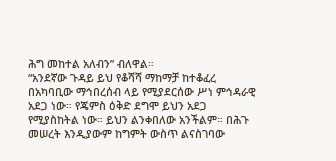ሕግ መከተል አለብን” ብለዋል።
“አንደኛው ጉዳይ ይህ የቆሻሻ ማከማቻ ከተቆፈረ በአካባቢው ማኅበረሰብ ላይ የሚያደርሰው ሥነ ምኅዳራዊ አደጋ ነው። የጄምስ ዕቅድ ደግሞ ይህን አደጋ የሚያስከትል ነው። ይህን ልንቀበለው አንችልም። በሕጉ መሠረት እንዲያውም ከግምት ውስጥ ልናስገባው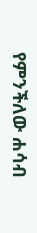የምንችለው ሐሳብ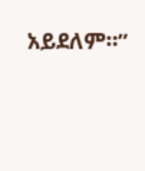አይደለም።”